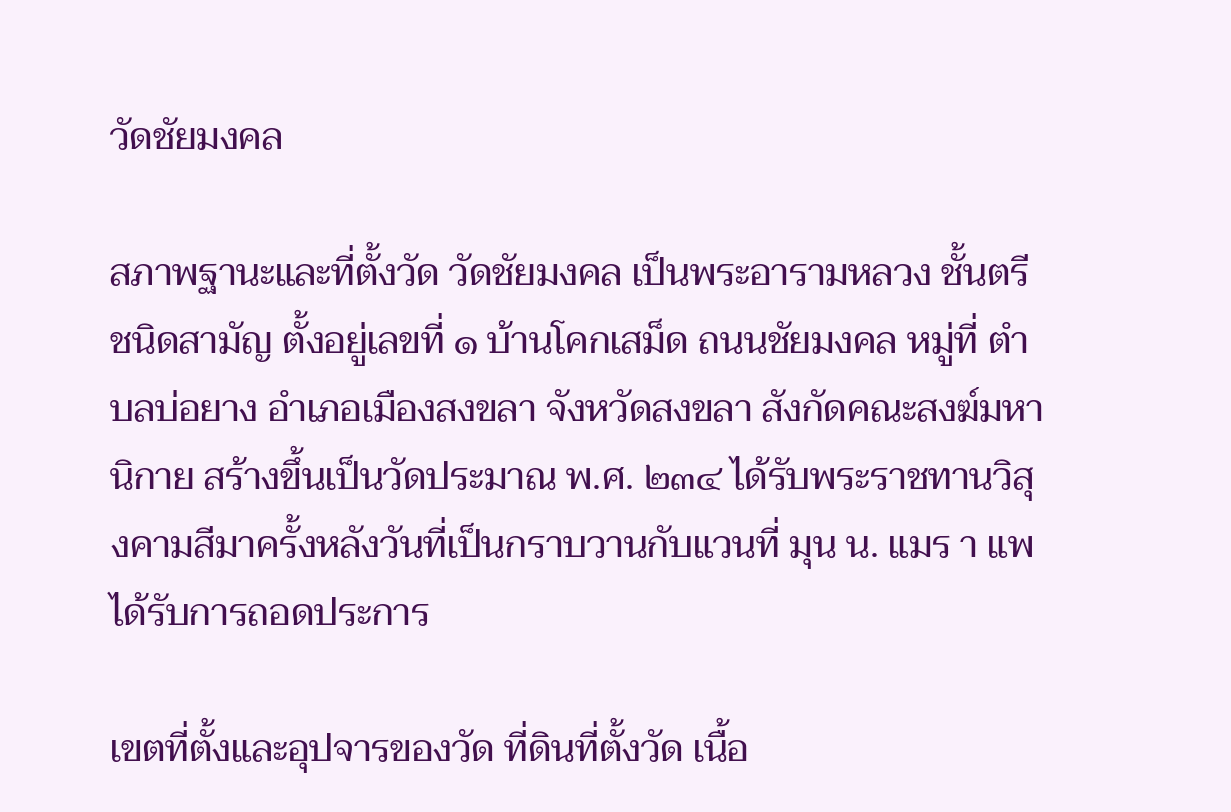วัดชัยมงคล

สภาพฐานะและที่ตั้งวัด วัดชัยมงคล เป็นพระอารามหลวง ชั้นตรี ชนิดสามัญ ตั้งอยู่เลขที่ ๑ บ้านโคกเสม็ด ถนนชัยมงคล หมู่ที่ ตำบลบ่อยาง อำเภอเมืองสงขลา จังหวัดสงขลา สังกัดคณะสงฆ์มหานิกาย สร้างขึ้นเป็นวัดประมาณ พ.ศ. ๒๓๔ ได้รับพระราชทานวิสุงคามสีมาครั้งหลังวันที่เป็นกราบวานกับแวนที่ มุน น. แมร า แพ ได้รับการถอดประการ

เขตที่ตั้งและอุปจารของวัด ที่ดินที่ตั้งวัด เนื้อ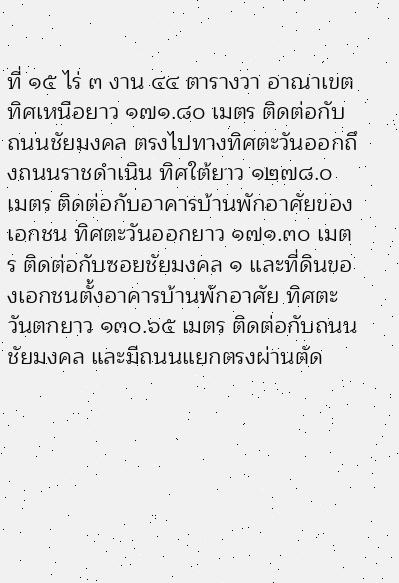ที่ ๑๕ ไร่ ๓ งาน ๔๔ ตารางวา อาณาเขต ทิศเหนือยาว ๑๗๑.๘๐ เมตร ติดต่อกับถนนชัยมงคล ตรงไปทางทิศตะวันออกถึงถนนราชดำเนิน ทิศใต้ยาว ๑๒๗๘.๐ เมตร ติดต่อกับอาคารบ้านพักอาศัยของเอกชน ทิศตะวันออกยาว ๑๗๑.๓๐ เมตร ติดต่อกับซอยชัยมงคล ๑ และที่ดินของเอกชนตั้งอาคารบ้านพักอาศัย ทิศตะวันตกยาว ๑๓๐.๖๕ เมตร ติดต่อกับถนนชัยมงคล และมีถนนแยกตรงผ่านตัด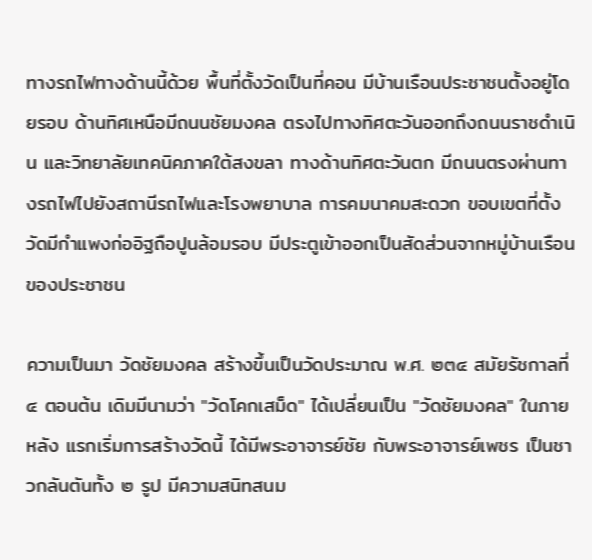ทางรถไฟทางด้านนี้ด้วย พื้นที่ตั้งวัดเป็นที่คอน มีบ้านเรือนประชาชนตั้งอยู่โดยรอบ ด้านทิศเหนือมีถนนชัยมงคล ตรงไปทางทิศตะวันออกถึงถนนราชดำเนิน และวิทยาลัยเทคนิคภาคใต้สงขลา ทางด้านทิศตะวันตก มีถนนตรงผ่านทางรถไฟไปยังสถานีรถไฟและโรงพยาบาล การคมนาคมสะดวก ขอบเขตที่ตั้งวัดมีกำแพงก่ออิฐถือปูนล้อมรอบ มีประตูเข้าออกเป็นสัดส่วนจากหมู่บ้านเรือนของประชาชน

ความเป็นมา วัดชัยมงคล สร้างขึ้นเป็นวัดประมาณ พ.ศ. ๒๓๔ สมัยรัชกาลที่ ๔ ตอนต้น เดิมมีนามว่า "วัดโคกเสม็ด" ได้เปลี่ยนเป็น "วัดชัยมงคล" ในภายหลัง แรกเริ่มการสร้างวัดนี้ ได้มีพระอาจารย์ชัย กับพระอาจารย์เพชร เป็นชาวกลันตันทั้ง ๒ รูป มีความสนิทสนม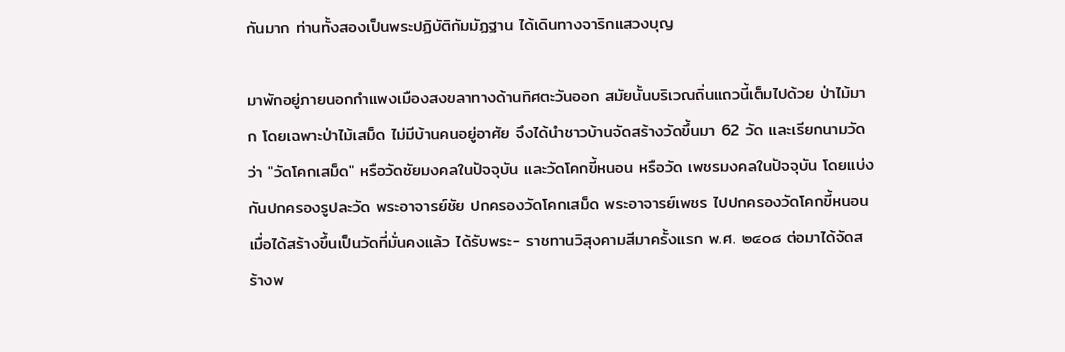กันมาก ท่านทั้งสองเป็นพระปฏิบัติกัมมัฏฐาน ได้เดินทางจาริกแสวงบุญ

มาพักอยู่ภายนอกกำแพงเมืองสงขลาทางด้านทิศตะวันออก สมัยนั้นบริเวณถิ่นแถวนี้เต็มไปด้วย ป่าไม้มาก โดยเฉพาะป่าไม้เสม็ด ไม่มีบ้านคนอยู่อาศัย จึงได้นำชาวบ้านจัดสร้างวัดขึ้นมา 62 วัด และเรียกนามวัดว่า "วัดโคกเสม็ด" หรือวัดชัยมงคลในปัจจุบัน และวัดโคกขี้หนอน หรือวัด เพชรมงคลในปัจจุบัน โดยแบ่งกันปกครองรูปละวัด พระอาจารย์ชัย ปกครองวัดโคกเสม็ด พระอาจารย์เพชร ไปปกครองวัดโคกขี้หนอน เมื่อได้สร้างขึ้นเป็นวัดที่มั่นคงแล้ว ได้รับพระ- ราชทานวิสุงคามสีมาครั้งแรก พ.ศ. ๒๔๐๘ ต่อมาได้จัดสร้างพ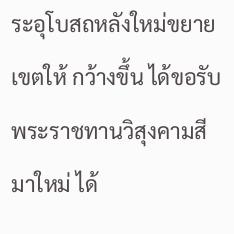ระอุโบสถหลังใหม่ขยายเขตให้ กว้างขึ้น ได้ขอรับพระราชทานวิสุงคามสีมาใหม่ ได้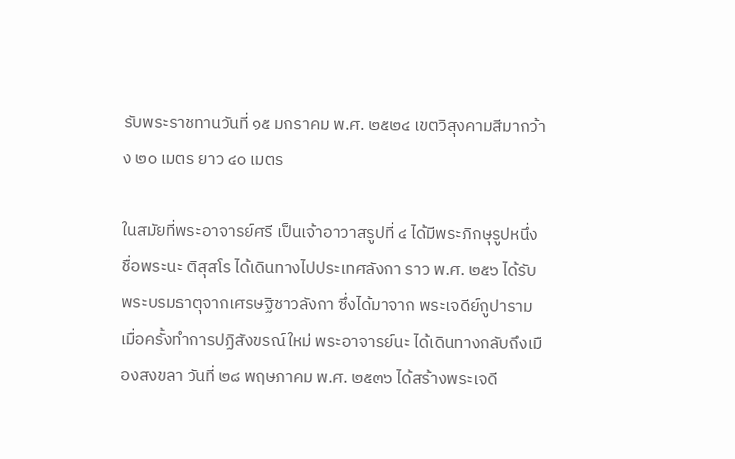รับพระราชทานวันที่ ๑๕ มกราคม พ.ศ. ๒๕๒๔ เขตวิสุงคามสีมากว้าง ๒๐ เมตร ยาว ๔๐ เมตร

ในสมัยที่พระอาจารย์ศรี เป็นเจ้าอาวาสรูปที่ ๔ ได้มีพระภิกษุรูปหนึ่งชื่อพระนะ ติสุสโร ได้เดินทางไปประเทศลังกา ราว พ.ศ. ๒๕๖ ได้รับพระบรมธาตุจากเศรษฐิชาวลังกา ซึ่งได้มาจาก พระเจดีย์กูปาราม เมื่อครั้งทำการปฏิสังขรณ์ใหม่ พระอาจารย์นะ ได้เดินทางกลับถึงเมืองสงขลา วันที่ ๒๘ พฤษภาคม พ.ศ. ๒๕๓๖ ได้สร้างพระเจดี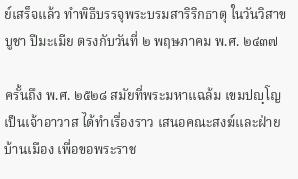ย์เสร็จแล้ว ทำพิธีบรรจุพระบรมสาริริกธาตุ ในวันวิสาขบูชา ปีมะเมีย ตรงกับวันที่ ๒ พฤษภาคม พ.ศ. ๒๔๓๗

ครั้นถึง พ.ศ. ๒๕๒๘ สมัยที่พระมหาแฉล้ม เขมปญฺโญ เป็นเจ้าอาวาส ได้ทำเรื่องราว เสนอคณะสงฆ์และฝ่ายบ้านเมือง เพื่อขอพระราช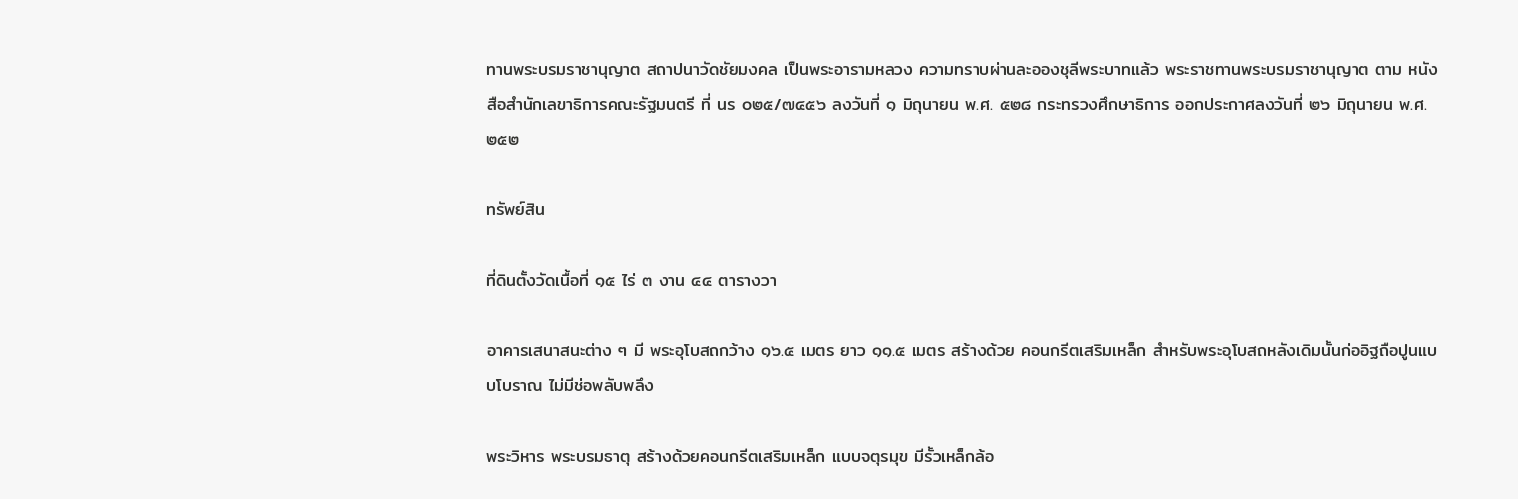ทานพระบรมราชานุญาต สถาปนาวัดชัยมงคล เป็นพระอารามหลวง ความทราบผ่านละอองชุลีพระบาทแล้ว พระราชทานพระบรมราชานุญาต ตาม หนังสือสำนักเลขาธิการคณะรัฐมนตรี ที่ นร ๐๒๕/๗๔๕๖ ลงวันที่ ๑ มิถุนายน พ.ศ. ๕๒๘ กระทรวงศึกษาธิการ ออกประกาศลงวันที่ ๒๖ มิถุนายน พ.ศ. ๒๕๒

ทรัพย์สิน

ที่ดินตั้งวัดเนื้อที่ ๑๕ ไร่ ๓ งาน ๔๔ ตารางวา

อาคารเสนาสนะต่าง ๆ มี พระอุโบสถกว้าง ๑๖.๕ เมตร ยาว ๑๑.๕ เมตร สร้างด้วย คอนกรีตเสริมเหล็ก สำหรับพระอุโบสถหลังเดิมนั้นก่ออิฐถือปูนแบบโบราณ ไม่มีช่อพลับพลึง

พระวิหาร พระบรมธาตุ สร้างด้วยคอนกรีตเสริมเหล็ก แบบจตุรมุข มีรั้วเหล็กล้อ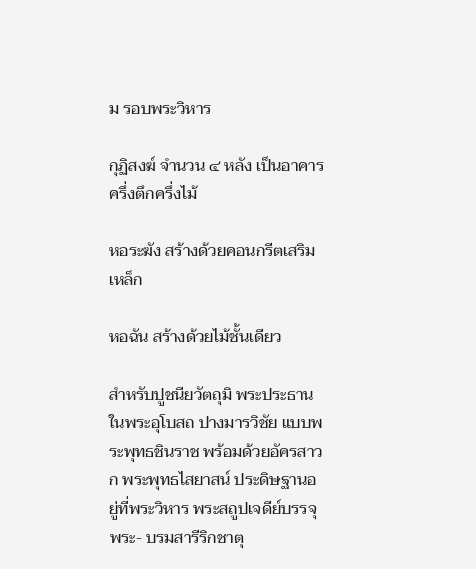ม รอบพระวิหาร

กุฏิสงฆ์ จำนวน ๔ หลัง เป็นอาคารครึ่งตึกครึ่งไม้

หอระฆัง สร้างด้วยคอนกรีตเสริมเหล็ก

หอฉัน สร้างด้วยไม้ชั้นเดียว

สำหรับปูชนียวัตถุมิ พระประธานในพระอุโบสถ ปางมารวิชัย แบบพระพุทธชินราช พร้อมด้วยอัครสาวก พระพุทธไสยาสน์ ประดิษฐานอยู่ที่พระวิหาร พระสถูปเจดีย์บรรจุพระ- บรมสารีริกชาตุ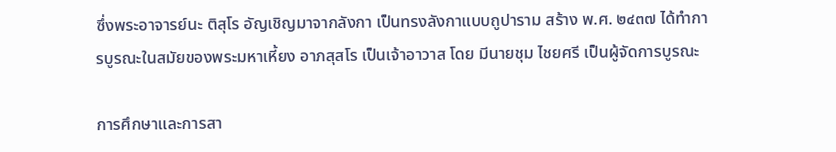ซึ่งพระอาจารย์นะ ติสุโร อัญเชิญมาจากลังกา เป็นทรงลังกาแบบถูปาราม สร้าง พ.ศ. ๒๔๓๗ ได้ทำการบูรณะในสมัยของพระมหาเหี้ยง อาภสุสโร เป็นเจ้าอาวาส โดย มีนายชุม ไชยศรี เป็นผู้จัดการบูรณะ

การศึกษาและการสา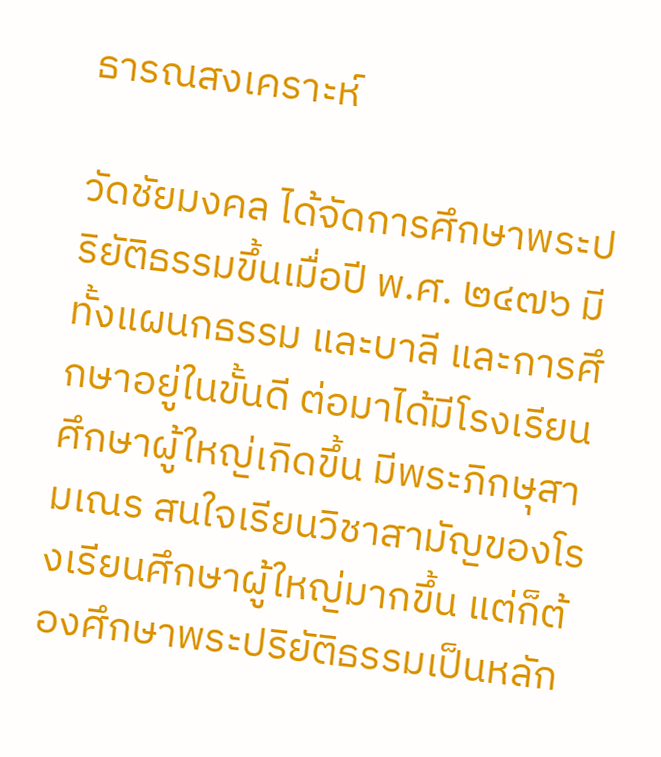ธารณสงเคราะห์

วัดชัยมงคล ได้จัดการศึกษาพระปริยัติธรรมขึ้นเมื่อปี พ.ศ. ๒๔๗๖ มีทั้งแผนกธรรม และบาลี และการศึกษาอยู่ในขั้นดี ต่อมาได้มีโรงเรียนศึกษาผู้ใหญ่เกิดขึ้น มีพระภิกษุสามเณร สนใจเรียนวิชาสามัญของโรงเรียนศึกษาผู้ใหญ่มากขึ้น แต่ก็ต้องศึกษาพระปริยัติธรรมเป็นหลัก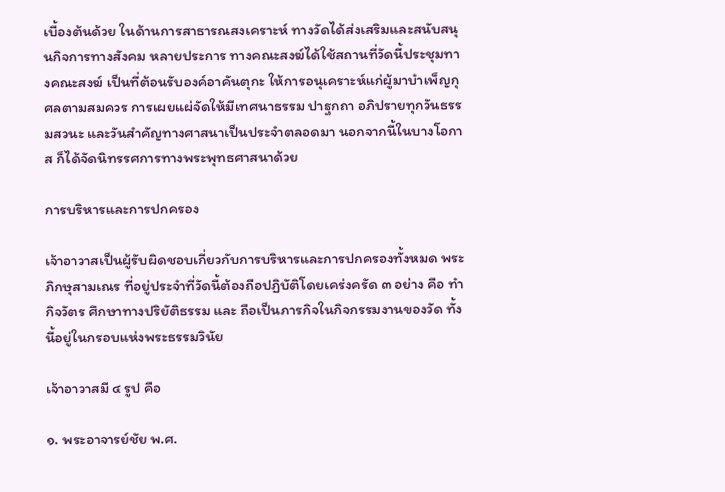เบื้องต้นด้วย ในด้านการสาธารณสงเคราะห์ ทางวัดได้ส่งเสริมและสนับสนุนกิจการทางสังคม หลายประการ ทางคณะสงฆ์ได้ใช้สถานที่วัดนี้ประชุมทางคณะสงฆ์ เป็นที่ต้อนรับองค์อาคันตุกะ ให้การอนุเคราะห์แก่ผู้มาบำเพ็ญกุศลตามสมควร การเผยแผ่จัดให้มีเทศนาธรรม ปาฐกถา อภิปรายทุกวันธรรมสวนะ และวันสำคัญทางศาสนาเป็นประจำตลอดมา นอกจากนี้ในบางโอกาส ก็ได้จัดนิทรรศการทางพระพุทธศาสนาด้วย

การบริหารและการปกครอง

เจ้าอาวาสเป็นผู้รับผิดชอบเกี่ยวกับการบริหารและการปกครองทั้งหมด พระภิกษุสามเณร ที่อยู่ประจำที่วัดนี้ต้องถือปฏิบัติโดยเคร่งครัด ๓ อย่าง คือ ทำกิจวัตร ศึกษาทางปริยัติธรรม และ ถือเป็นภารกิจในกิจกรรมงานของวัด ทั้งนี้อยู่ในกรอบแห่งพระธรรมวินัย

เจ้าอาวาสมี ๔ รูป คือ

๑. พระอาจารย์ชัย พ.ศ.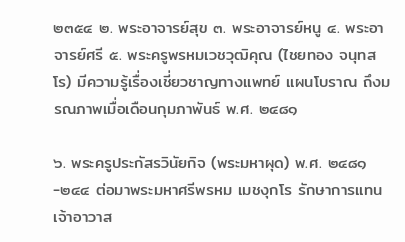๒๓๕๔ ๒. พระอาจารย์สุข ๓. พระอาจารย์หนู ๔. พระอาจารย์ศรี ๕. พระครูพรหมเวชวุฒิคุณ (ไชยทอง จนุทสโร) มีความรู้เรื่องเชี่ยวชาญทางแพทย์ แผนโบราณ ถึงมรณภาพเมื่อเดือนกุมภาพันธ์ พ.ศ. ๒๔๘๑

๖. พระครูประกัสรวินัยกิจ (พระมหาผุด) พ.ศ. ๒๔๘๑-๒๔๔ ต่อมาพระมหาศรีพรหม เมชงุกโร รักษาการแทนเจ้าอาวาส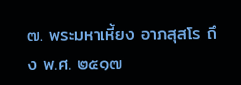๗. พระมหาเหี้ยง อาภสุสโร ถึง พ.ศ. ๒๕๑๗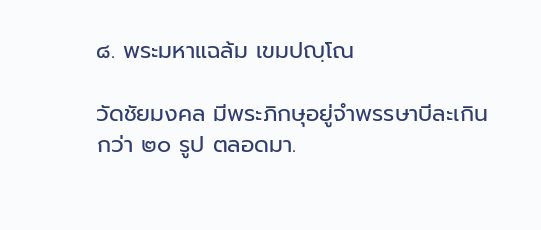๘. พระมหาแฉล้ม เขมปญฺโณ

วัดชัยมงคล มีพระภิกษุอยู่จำพรรษาบีละเกินกว่า ๒๐ รูป ตลอดมา.